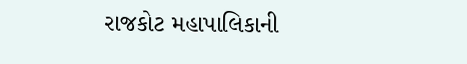રાજકોટ મહાપાલિકાની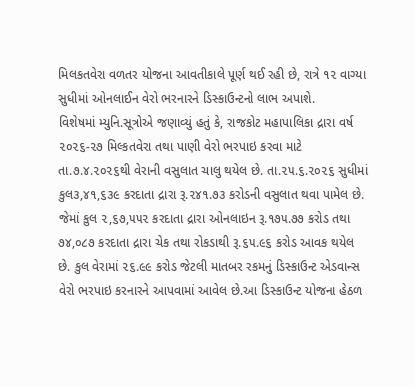મિલકતવેરા વળતર યોજના આવતીકાલે પૂર્ણ થઈ રહી છે, રાત્રે ૧૨ વાગ્યા સુધીમાં ઓનલાઈન વેરો ભરનારને ડિસ્કાઉન્ટનો લાભ અપાશે.
વિશેષમાં મ્યુનિ.સૂત્રોએ જણાવ્યું હતું કે, રાજકોટ મહાપાલિકા દ્રારા વર્ષ ૨૦૨૬-૨૭ મિલ્કતવેરા તથા પાણી વેરો ભરપાઇ કરવા માટે તા.૭.૪.૨૦૨૬થી વેરાની વસુલાત ચાલુ થયેલ છે. તા.૨૫.૬.૨૦૨૬ સુધીમાં કુલ૩,૪૧,૬૩૯ કરદાતા દ્રારા રૂ.૨૪૧.૭૩ કરોડની વસુલાત થવા પામેલ છે. જેમાં કુલ ૨,૬૭,૫૫૨ કરદાતા દ્રારા ઓનલાઇન રૂ.૧૭૫.૭૭ કરોડ તથા ૭૪,૦૮૭ કરદાતા દ્રારા ચેક તથા રોકડાથી રૂ.૬૫.૯૬ કરોડ આવક થયેલ છે. કુલ વેરામાં ૨૬.૯૯ કરોડ જેટલી માતબર રકમનું ડિસ્કાઉન્ટ એડવાન્સ વેરો ભરપાઇ કરનારને આપવામાં આવેલ છે.આ ડિસ્કાઉન્ટ યોજના હેઠળ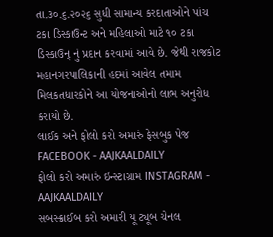તા.૩૦.૬.૨૦૨૬ સુધી સામાન્ય કરદાતાઓને પાંચ ટકા ડિસ્કાઉન્ટ અને મહિલાઓ માટે ૧૦ ટકા ડિસ્કાઉન્ નું પ્રદાન કરવામાં આવે છે. જેથી રાજકોટ મહાનગરપાલિકાની હદમાં આવેલ તમામ મિલકતધારકોને આ યોજનાઓનો લાભ અનુરોધ કરાયો છે.
લાઈક અને ફોલો કરો અમારું ફેસબુક પેજ FACEBOOK - AAJKAALDAILY
ફોલો કરો અમારું ઇન્સ્ટાગ્રામ INSTAGRAM - AAJKAALDAILY
સબસ્ક્રાઈબ કરો અમારી યૂ ટ્યૂબ ચેનલ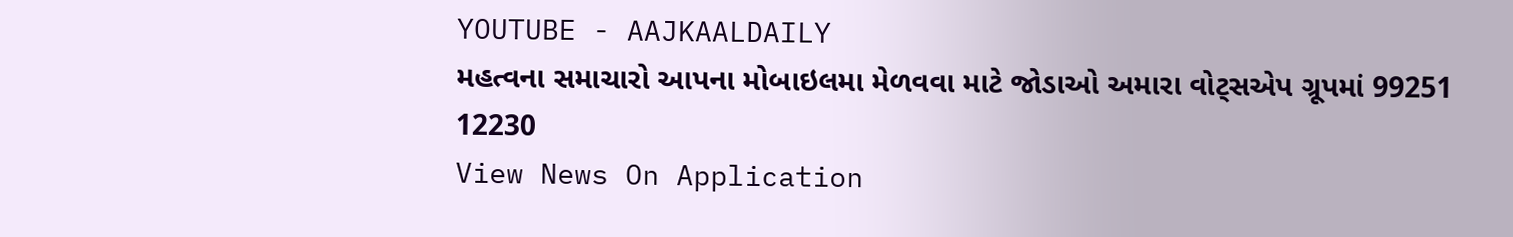YOUTUBE - AAJKAALDAILY
મહત્વના સમાચારો આપના મોબાઇલમા મેળવવા માટે જોડાઓ અમારા વોટ્સએપ ગ્રૂપમાં 99251 12230
View News On Application